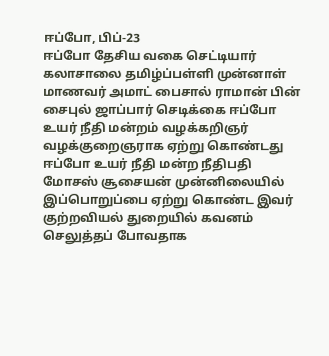ஈப்போ, பிப்-23
ஈப்போ தேசிய வகை செட்டியார் கலாசாலை தமிழ்ப்பள்ளி முன்னாள்
மாணவர் அமாட் பைசால் ராமான் பின் சைபுல் ஜாப்பார் செடிக்கை ஈப்போ உயர் நீதி மன்றம் வழக்கறிஞர் வழக்குறைஞராக ஏற்று கொண்டது
ஈப்போ உயர் நீதி மன்ற நீதிபதி மோசஸ் சூசையன் முன்னிலையில்
இப்பொறுப்பை ஏற்று கொண்ட இவர் குற்றவியல் துறையில் கவனம்
செலுத்தப் போவதாக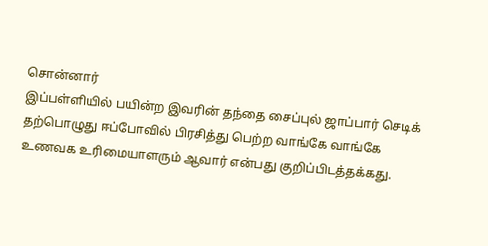சொன்னார்
இப்பள்ளியில் பயின்ற இவரின் தந்தை சைப்புல் ஜாப்பார் செடிக்
தற்பொழுது ஈப்போவில் பிரசித்து பெற்ற வாங்கே வாங்கே உணவக உரிமையாளரும் ஆவார் என்பது குறிப்பிடத்தக்கது.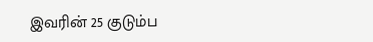இவரின் 25 குடும்ப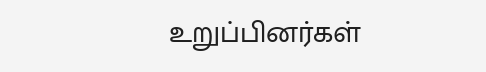உறுப்பினர்கள்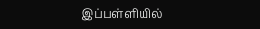இப்பள்ளியில்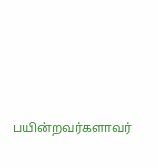பயின்றவர்களாவர்